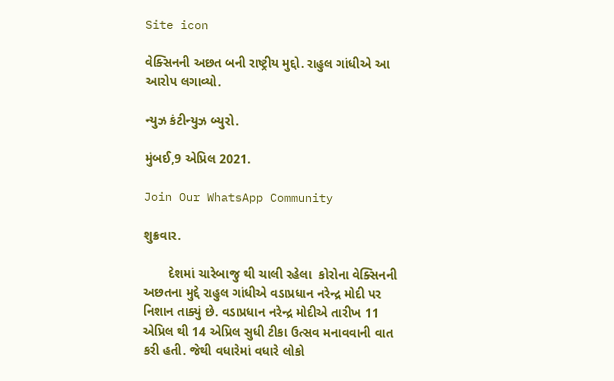Site icon

વેક્સિનની અછત બની રાષ્ટ્રીય મુદ્દો. રાહુલ ગાંધીએ આ આરોપ લગાવ્યો.

ન્યુઝ કંટીન્યુઝ બ્યુરો.

મુંબઈ,9 એપ્રિલ 2021.

Join Our WhatsApp Community

શુક્રવાર.

       દેશમાં ચારેબાજુ થી ચાલી રહેલા  કોરોના વેક્સિનની અછતના મુદ્દે રાહુલ ગાંધીએ વડાપ્રધાન નરેન્દ્ર મોદી પર નિશાન તાક્યું છે. વડાપ્રધાન નરેન્દ્ર મોદીએ તારીખ 11 એપ્રિલ થી 14 એપ્રિલ સુધી ટીકા ઉત્સવ મનાવવાની વાત કરી હતી. જેથી વધારેમાં વધારે લોકો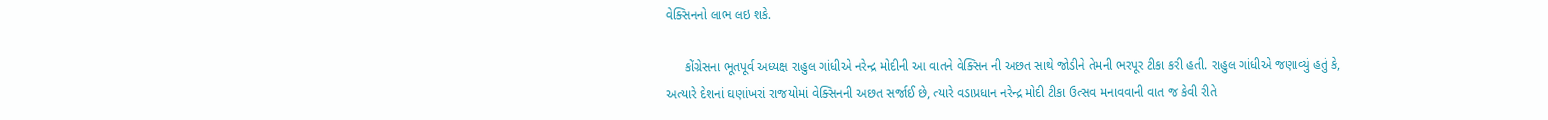વેક્સિનનો લાભ લઇ શકે.

     કોંગ્રેસના ભૂતપૂર્વ અધ્યક્ષ રાહુલ ગાંધીએ નરેન્દ્ર મોદીની આ વાતને વેક્સિન ની અછત સાથે જોડીને તેમની ભરપૂર ટીકા કરી હતી. રાહુલ ગાંધીએ જણાવ્યું હતું કે, અત્યારે દેશનાં ઘણાંખરાં રાજયોમાં વેક્સિનની અછત સર્જાઈ છે, ત્યારે વડાપ્રધાન નરેન્દ્ર મોદી ટીકા ઉત્સવ મનાવવાની વાત જ કેવી રીતે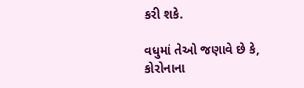કરી શકે.

વધુમાં તેઓ જણાવે છે કે, કોરોનાના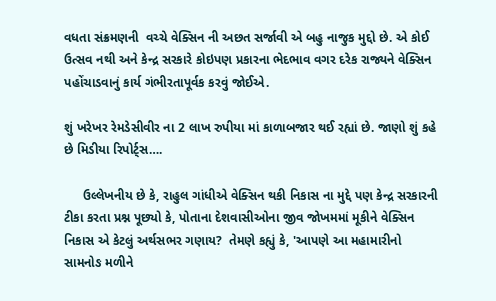વધતા સંક્રમણની  વચ્ચે વેક્સિન ની અછત સર્જાવી એ બહુ નાજુક મુદ્દો છે. એ કોઈ ઉત્સવ નથી અને કેન્દ્ર સરકારે કોઇપણ પ્રકારના ભેદભાવ વગર દરેક રાજ્યને વેક્સિન પહોંચાડવાનું કાર્ય ગંભીરતાપૂર્વક કરવું જોઈએ.

શું ખરેખર રેમડેસીવીર ના 2 લાખ રુપીયા માં કાળાબજાર થઈ રહ્યાં છે. જાણો શું કહે છે મિડીયા રિપોર્ટ્સ….

     ઉલ્લેખનીય છે કે, રાહુલ ગાંધીએ વેક્સિન થકી નિકાસ ના મુદ્દે પણ કેન્દ્ર સરકારની ટીકા કરતા પ્રશ્ન પૂછ્યો કે, પોતાના દેશવાસીઓના જીવ જોખમમાં મૂકીને વેક્સિન નિકાસ એ કેટલું અર્થસભર ગણાય?  તેમણે કહ્યું કે, 'આપણે આ મહામારીનો સામનોઙ મળીને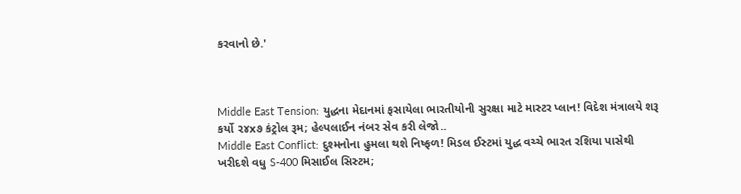કરવાનો છે.'



Middle East Tension: યુદ્ધના મેદાનમાં ફસાયેલા ભારતીયોની સુરક્ષા માટે માસ્ટર પ્લાન! વિદેશ મંત્રાલયે શરૂ કર્યો ૨૪x૭ કંટ્રોલ રૂમ; હેલ્પલાઈન નંબર સેવ કરી લેજો..
Middle East Conflict: દુશ્મનોના હુમલા થશે નિષ્ફળ! મિડલ ઈસ્ટમાં યુદ્ધ વચ્ચે ભારત રશિયા પાસેથી ખરીદશે વધુ S-400 મિસાઈલ સિસ્ટમ;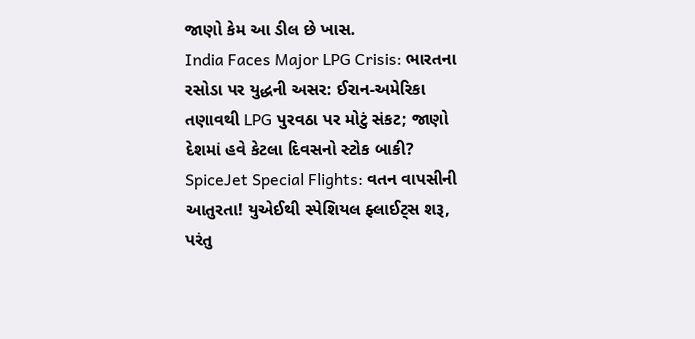જાણો કેમ આ ડીલ છે ખાસ.
India Faces Major LPG Crisis: ભારતના રસોડા પર યુદ્ધની અસર: ઈરાન-અમેરિકા તણાવથી LPG પુરવઠા પર મોટું સંકટ; જાણો દેશમાં હવે કેટલા દિવસનો સ્ટોક બાકી?
SpiceJet Special Flights: વતન વાપસીની આતુરતા! યુએઈથી સ્પેશિયલ ફ્લાઈટ્સ શરૂ, પરંતુ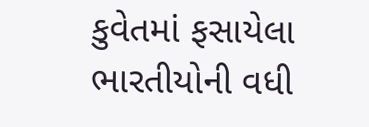કુવેતમાં ફસાયેલા ભારતીયોની વધી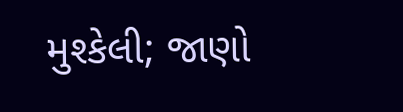મુશ્કેલી; જાણો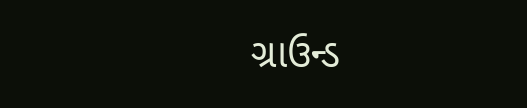ગ્રાઉન્ડ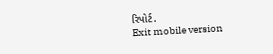રિપોર્ટ.
Exit mobile version